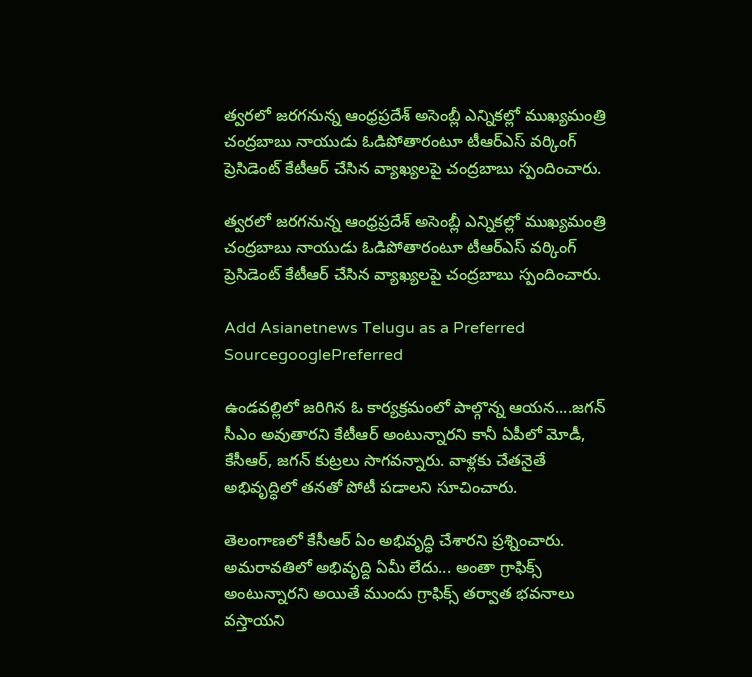త్వరలో జరగనున్న ఆంధ్రప్రదేశ్ అసెంబ్లీ ఎన్నికల్లో ముఖ్యమంత్రి చంద్రబాబు నాయుడు ఓడిపోతారంటూ టీఆర్ఎస్ వర్కింగ్ ప్రెసిడెంట్ కేటీఆర్ చేసిన వ్యాఖ్యలపై చంద్రబాబు స్పందించారు.

త్వరలో జరగనున్న ఆంధ్రప్రదేశ్ అసెంబ్లీ ఎన్నికల్లో ముఖ్యమంత్రి చంద్రబాబు నాయుడు ఓడిపోతారంటూ టీఆర్ఎస్ వర్కింగ్ ప్రెసిడెంట్ కేటీఆర్ చేసిన వ్యాఖ్యలపై చంద్రబాబు స్పందించారు.

Add Asianetnews Telugu as a Preferred SourcegooglePreferred

ఉండవల్లిలో జరిగిన ఓ కార్యక్రమంలో పాల్గొన్న ఆయన....జగన్ సీఎం అవుతారని కేటీఆర్ అంటున్నారని కానీ ఏపీలో మోడీ, కేసీఆర్, జగన్ కుట్రలు సాగవన్నారు. వాళ్లకు చేతనైతే అభివృద్ధిలో తనతో పోటీ పడాలని సూచించారు.

తెలంగాణలో కేసీఆర్ ఏం అభివృద్ధి చేశారని ప్రశ్నించారు. అమరావతిలో అభివృద్ది ఏమీ లేదు... అంతా గ్రాఫిక్స్ అంటున్నారని అయితే ముందు గ్రాఫిక్స్ తర్వాత భవనాలు వస్తాయని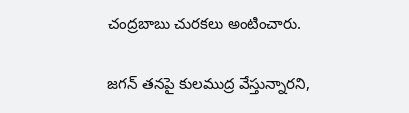చంద్రబాబు చురకలు అంటించారు.

జగన్ తనపై కులముద్ర వేస్తున్నారని,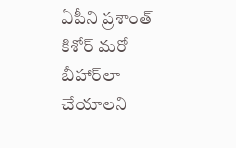ఏపీని ప్రశాంత్ కిశోర్ మరో బీహార్‌లా చేయాలని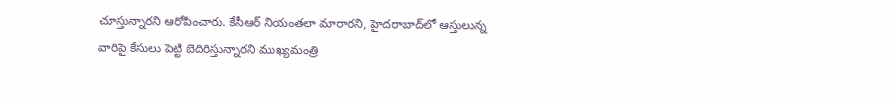చూస్తున్నారని ఆరోపించారు. కేసీఆర్ నియంతలా మారారని, హైదరాబాద్‌లో ఆస్తులున్న వారిపై కేసులు పెట్టి బెదిరిస్తున్నారని ముఖ్యమంత్రి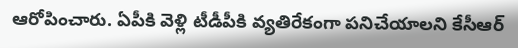ఆరోపించారు. ఏపీకి వెళ్లి టీడీపీకి వ్యతిరేకంగా పనిచేయాలని కేసీఆర్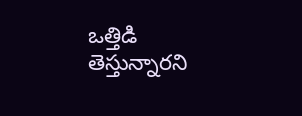ఒత్తిడి తెస్తున్నారని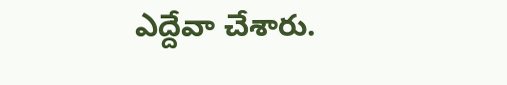ఎద్దేవా చేశారు.